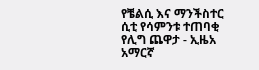የቼልሲ እና ማንችስተር ሲቲ የሳምንቱ ተጠባቂ የሊግ ጨዋታ - ኢዜአ አማርኛ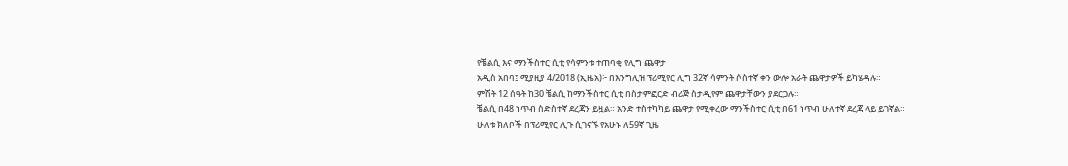የቼልሲ እና ማንችስተር ሲቲ የሳምንቱ ተጠባቂ የሊግ ጨዋታ
አዲስ አበባ፤ ሚያዚያ 4/2018 (ኢዜአ)፦ በእንግሊዝ ፕሪሚየር ሊግ 32ኛ ሳምንት ሶስተኛ ቀን ውሎ አራት ጨዋታዎች ይካሄዳሉ።
ምሽት 12 ሰዓት ከ30 ቼልሲ ከማንችስተር ሲቲ በስታምፎርድ ብሪጅ ስታዲየም ጨዋታቸውን ያደርጋሉ።
ቼልሲ በ48 ነጥብ ስድስተኛ ደረጃን ይዟል። አንድ ተስተካካይ ጨዋታ የሚቀረው ማንችስተር ሲቲ በ61 ነጥብ ሁለተኛ ደረጃ ላይ ይገኛል።
ሁለቱ ክለቦች በፕሪሚየር ሊጉ ሲገናኙ የአሁኑ ለ59ኛ ጊዜ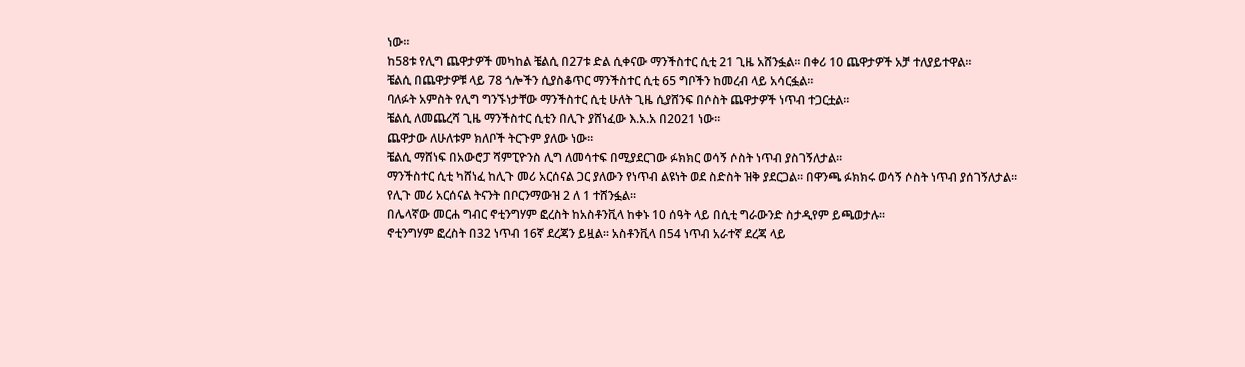ነው።
ከ58ቱ የሊግ ጨዋታዎች መካከል ቼልሲ በ27ቱ ድል ሲቀናው ማንችስተር ሲቲ 21 ጊዜ አሸንፏል። በቀሪ 10 ጨዋታዎች አቻ ተለያይተዋል።
ቼልሲ በጨዋታዎቹ ላይ 78 ጎሎችን ሲያስቆጥር ማንችስተር ሲቲ 65 ግቦችን ከመረብ ላይ አሳርፏል።
ባለፉት አምስት የሊግ ግንኙነታቸው ማንችስተር ሲቲ ሁለት ጊዜ ሲያሸንፍ በሶስት ጨዋታዎች ነጥብ ተጋርቷል።
ቼልሲ ለመጨረሻ ጊዜ ማንችስተር ሲቲን በሊጉ ያሸነፈው እ.አ.አ በ2021 ነው።
ጨዋታው ለሁለቱም ክለቦች ትርጉም ያለው ነው።
ቼልሲ ማሸነፍ በአውሮፓ ሻምፒዮንስ ሊግ ለመሳተፍ በሚያደርገው ፉክክር ወሳኝ ሶስት ነጥብ ያስገኝለታል።
ማንችስተር ሲቲ ካሸነፈ ከሊጉ መሪ አርሰናል ጋር ያለውን የነጥብ ልዩነት ወደ ስድስት ዝቅ ያደርጋል። በዋንጫ ፉክክሩ ወሳኝ ሶስት ነጥብ ያሰገኝለታል።
የሊጉ መሪ አርሰናል ትናንት በቦርንማውዝ 2 ለ 1 ተሸንፏል።
በሌላኛው መርሐ ግብር ኖቲንግሃም ፎረስት ከአስቶንቪላ ከቀኑ 10 ሰዓት ላይ በሲቲ ግራውንድ ስታዲየም ይጫወታሉ።
ኖቲንግሃም ፎረስት በ32 ነጥብ 16ኛ ደረጃን ይዟል። አስቶንቪላ በ54 ነጥብ አራተኛ ደረጃ ላይ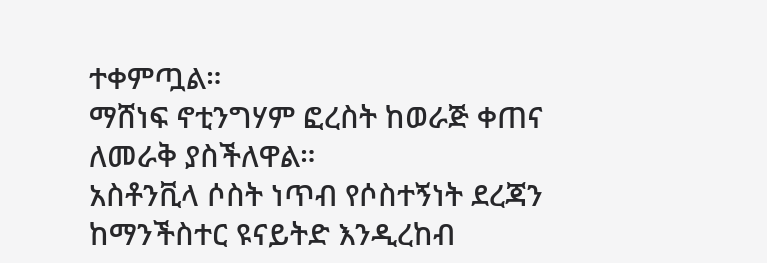ተቀምጧል።
ማሸነፍ ኖቲንግሃም ፎረስት ከወራጅ ቀጠና ለመራቅ ያስችለዋል።
አስቶንቪላ ሶስት ነጥብ የሶስተኝነት ደረጃን ከማንችስተር ዩናይትድ እንዲረከብ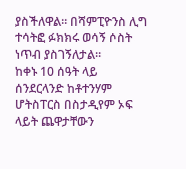ያስችለዋል። በሻምፒዮንስ ሊግ ተሳትፎ ፉክክሩ ወሳኝ ሶስት ነጥብ ያስገኝለታል።
ከቀኑ 10 ሰዓት ላይ ሰንደርላንድ ከቶተንሃም ሆትስፐርስ በስታዲየም ኦፍ ላይት ጨዋታቸውን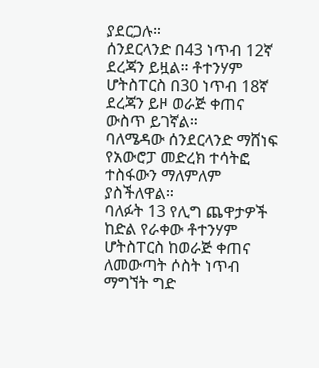ያደርጋሉ።
ሰንደርላንድ በ43 ነጥብ 12ኛ ደረጃን ይዟል። ቶተንሃም ሆትስፐርስ በ30 ነጥብ 18ኛ ደረጃን ይዞ ወራጅ ቀጠና ውስጥ ይገኛል።
ባለሜዳው ሰንደርላንድ ማሸነፍ የአውሮፓ መድረክ ተሳትፎ ተስፋውን ማለምለም ያስችለዋል።
ባለፉት 13 የሊግ ጨዋታዎች ከድል የራቀው ቶተንሃም ሆትስፐርስ ከወራጅ ቀጠና ለመውጣት ሶስት ነጥብ ማግኘት ግድ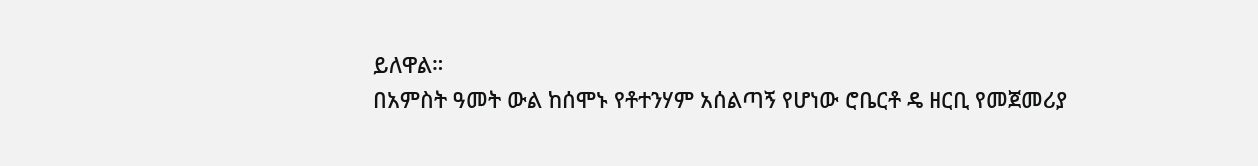ይለዋል።
በአምስት ዓመት ውል ከሰሞኑ የቶተንሃም አሰልጣኝ የሆነው ሮቤርቶ ዴ ዘርቢ የመጀመሪያ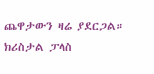ጨዋታውን ዛሬ ያደርጋል።
ክሪስታል ፓላስ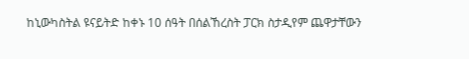ከኒውካስትል ዩናይትድ ከቀኑ 10 ሰዓት በሰልኸረስት ፓርክ ስታዲየም ጨዋታቸውን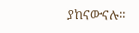ያከናውናሉ።